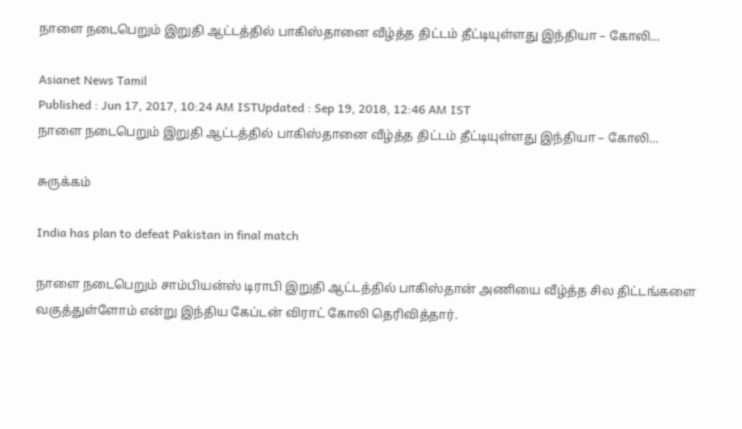நாளை நடைபெறும் இறுதி ஆட்டத்தில் பாகிஸ்தானை வீழ்த்த திட்டம் தீட்டியுள்ளது இந்தியா – கோலி…

Asianet News Tamil
Published : Jun 17, 2017, 10:24 AM ISTUpdated : Sep 19, 2018, 12:46 AM IST
நாளை நடைபெறும் இறுதி ஆட்டத்தில் பாகிஸ்தானை வீழ்த்த திட்டம் தீட்டியுள்ளது இந்தியா – கோலி…

சுருக்கம்

India has plan to defeat Pakistan in final match

நாளை நடைபெறும் சாம்பியன்ஸ் டிராபி இறுதி ஆட்டத்தில் பாகிஸ்தான் அணியை வீழ்த்த சில திட்டங்களை வகுத்துள்ளோம் என்று இந்திய கேப்டன் விராட் கோலி தெரிவித்தார்.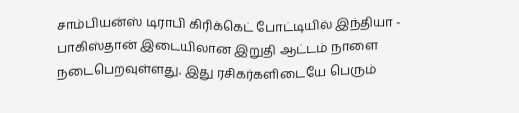சாம்பியன்ஸ் டிராபி கிரிக்கெட் போட்டியில் இந்தியா - பாகிஸ்தான் இடையிலான இறுதி ஆட்டம் நாளை நடைபெறவுள்ளது. இது ரசிகர்களிடையே பெரும்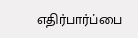எதிர்பார்ப்பை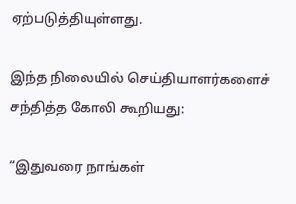ஏற்படுத்தியுள்ளது.

இந்த நிலையில் செய்தியாளர்களைச் சந்தித்த கோலி கூறியது:

“இதுவரை நாங்கள்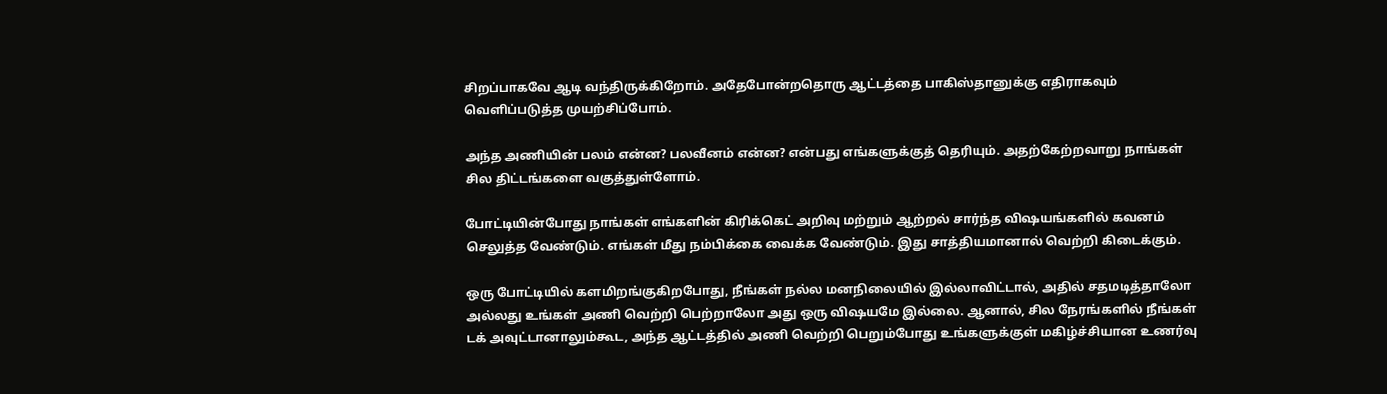சிறப்பாகவே ஆடி வந்திருக்கிறோம். அதேபோன்றதொரு ஆட்டத்தை பாகிஸ்தானுக்கு எதிராகவும் வெளிப்படுத்த முயற்சிப்போம்.

அந்த அணியின் பலம் என்ன? பலவீனம் என்ன? என்பது எங்களுக்குத் தெரியும். அதற்கேற்றவாறு நாங்கள் சில திட்டங்களை வகுத்துள்ளோம்.

போட்டியின்போது நாங்கள் எங்களின் கிரிக்கெட் அறிவு மற்றும் ஆற்றல் சார்ந்த விஷயங்களில் கவனம் செலுத்த வேண்டும். எங்கள் மீது நம்பிக்கை வைக்க வேண்டும். இது சாத்தியமானால் வெற்றி கிடைக்கும்.

ஒரு போட்டியில் களமிறங்குகிறபோது, நீங்கள் நல்ல மனநிலையில் இல்லாவிட்டால், அதில் சதமடித்தாலோ அல்லது உங்கள் அணி வெற்றி பெற்றாலோ அது ஒரு விஷயமே இல்லை. ஆனால், சில நேரங்களில் நீங்கள் டக் அவுட்டானாலும்கூட, அந்த ஆட்டத்தில் அணி வெற்றி பெறும்போது உங்களுக்குள் மகிழ்ச்சியான உணர்வு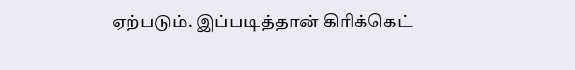ஏற்படும். இப்படித்தான் கிரிக்கெட்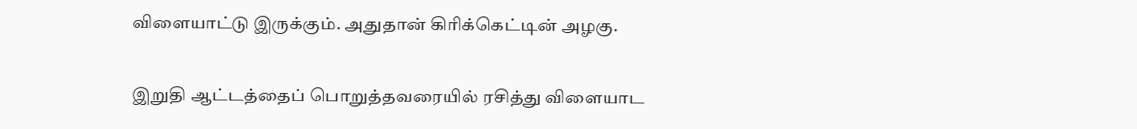விளையாட்டு இருக்கும். அதுதான் கிரிக்கெட்டின் அழகு.

இறுதி ஆட்டத்தைப் பொறுத்தவரையில் ரசித்து விளையாட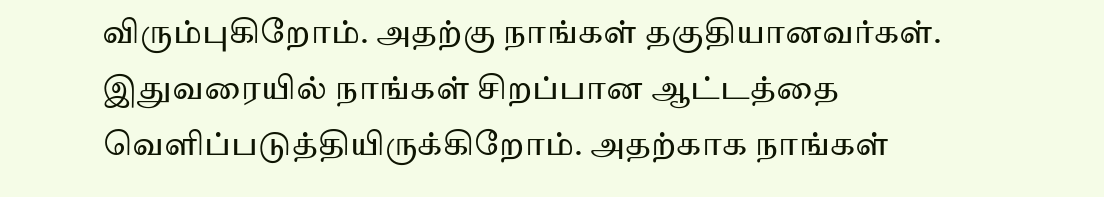விரும்புகிறோம். அதற்கு நாங்கள் தகுதியானவர்கள். இதுவரையில் நாங்கள் சிறப்பான ஆட்டத்தை வெளிப்படுத்தியிருக்கிறோம். அதற்காக நாங்கள்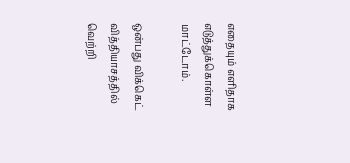எதையும் எளிதாக எடுத்துக்கொள்ள மாட்டோம்.

ஒன்பது விக்கெட் வித்தியாசத்தில் வெற்றி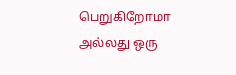பெறுகிறோமா அல்லது ஒரு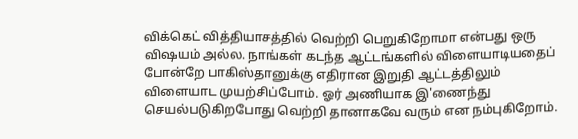விக்கெட் வித்தியாசத்தில் வெற்றி பெறுகிறோமா என்பது ஒரு விஷயம் அல்ல. நாங்கள் கடந்த ஆட்டங்களில் விளையாடியதைப் போன்றே பாகிஸ்தானுக்கு எதிரான இறுதி ஆட்டத்திலும் விளையாட முயற்சிப்போம். ஓர் அணியாக இ'ணைந்து செயல்படுகிறபோது வெற்றி தானாகவே வரும் என நம்புகிறோம்.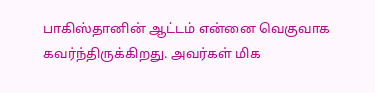பாகிஸ்தானின் ஆட்டம் என்னை வெகுவாக கவர்ந்திருக்கிறது. அவர்கள் மிக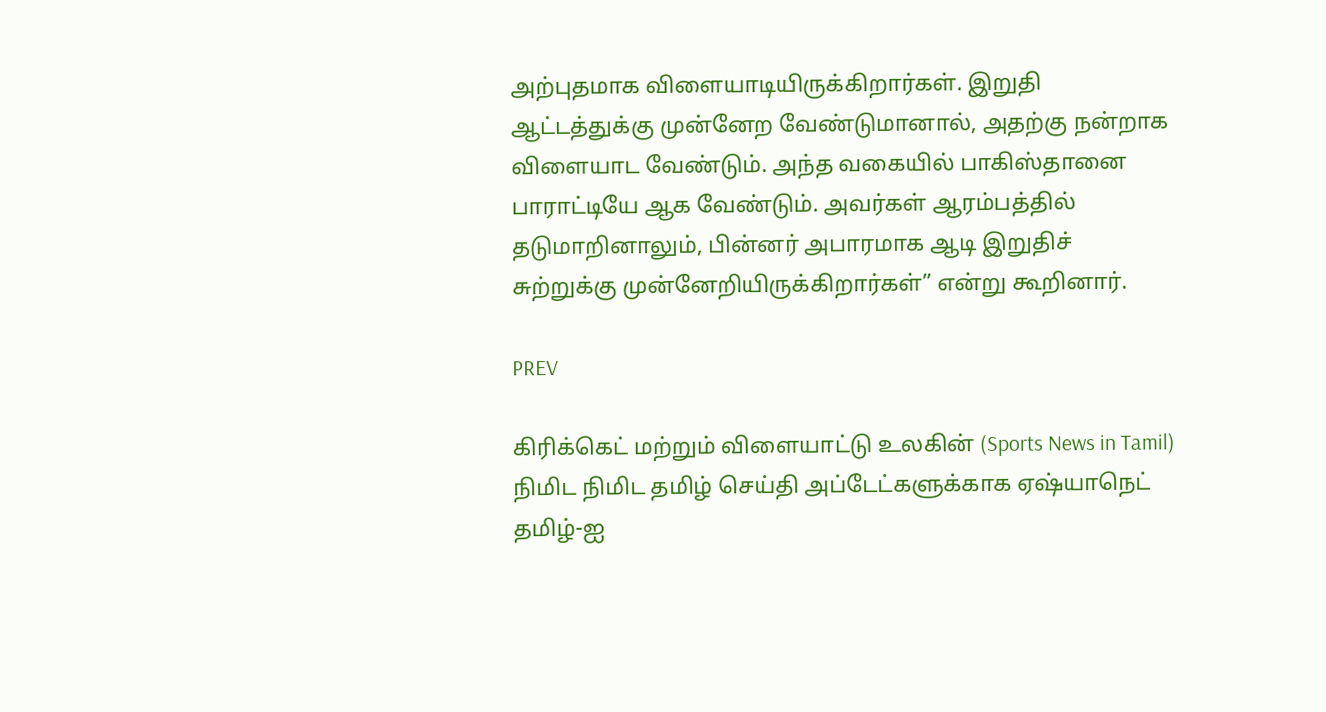அற்புதமாக விளையாடியிருக்கிறார்கள். இறுதி ஆட்டத்துக்கு முன்னேற வேண்டுமானால், அதற்கு நன்றாக விளையாட வேண்டும். அந்த வகையில் பாகிஸ்தானை பாராட்டியே ஆக வேண்டும். அவர்கள் ஆரம்பத்தில் தடுமாறினாலும், பின்னர் அபாரமாக ஆடி இறுதிச் சுற்றுக்கு முன்னேறியிருக்கிறார்கள்” என்று கூறினார்.

PREV

கிரிக்கெட் மற்றும் விளையாட்டு உலகின் (Sports News in Tamil) நிமிட நிமிட தமிழ் செய்தி அப்டேட்களுக்காக ஏஷ்யாநெட் தமிழ்-ஐ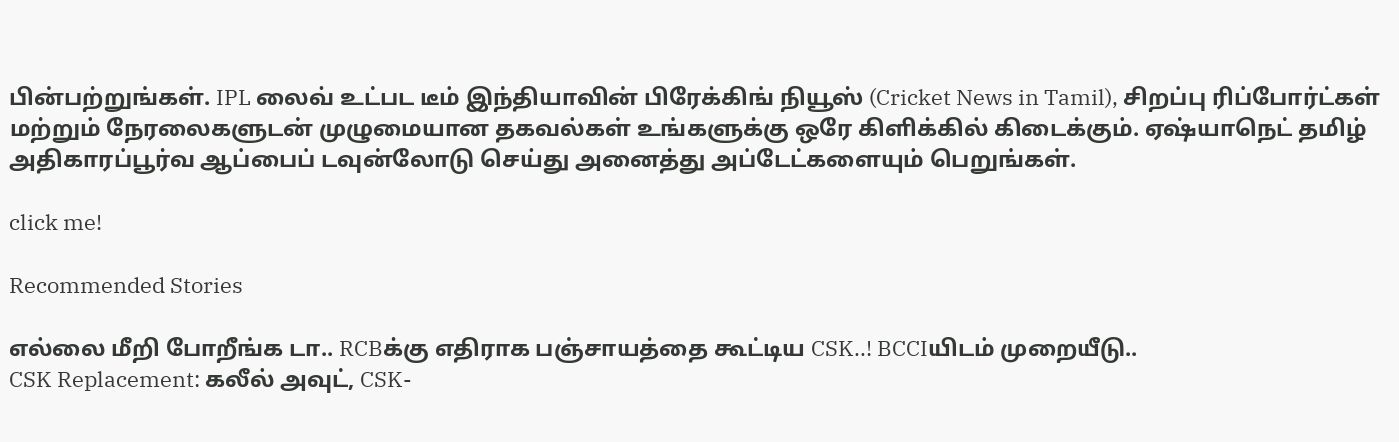பின்பற்றுங்கள். IPL லைவ் உட்பட டீம் இந்தியாவின் பிரேக்கிங் நியூஸ் (Cricket News in Tamil), சிறப்பு ரிப்போர்ட்கள் மற்றும் நேரலைகளுடன் முழுமையான தகவல்கள் உங்களுக்கு ஒரே கிளிக்கில் கிடைக்கும். ஏஷ்யாநெட் தமிழ் அதிகாரப்பூர்வ ஆப்பைப் டவுன்லோடு செய்து அனைத்து அப்டேட்களையும் பெறுங்கள்.

click me!

Recommended Stories

எல்லை மீறி போறீங்க டா.. RCBக்கு எதிராக பஞ்சாயத்தை கூட்டிய CSK..! BCCIயிடம் முறையீடு..
CSK Replacement: கலீல் அவுட், CSK-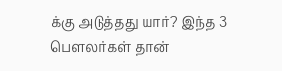க்கு அடுத்தது யார்? இந்த 3 பௌலர்கள் தான்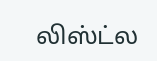லிஸ்ட்ல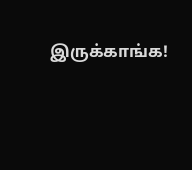இருக்காங்க!